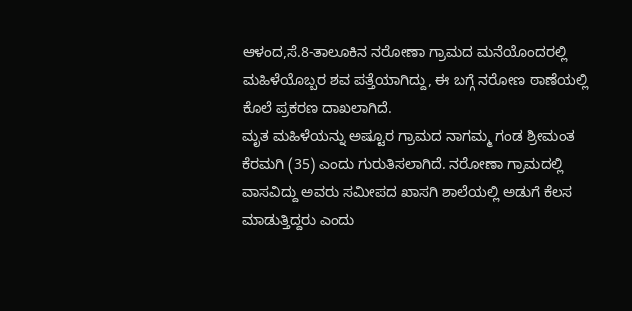ಆಳಂದ,ಸೆ.8-ತಾಲೂಕಿನ ನರೋಣಾ ಗ್ರಾಮದ ಮನೆಯೊಂದರಲ್ಲಿ ಮಹಿಳೆಯೊಬ್ಬರ ಶವ ಪತ್ತೆಯಾಗಿದ್ದು, ಈ ಬಗ್ಗೆ ನರೋಣ ಠಾಣೆಯಲ್ಲಿ ಕೊಲೆ ಪ್ರಕರಣ ದಾಖಲಾಗಿದೆ.
ಮೃತ ಮಹಿಳೆಯನ್ನು ಅಷ್ಟೂರ ಗ್ರಾಮದ ನಾಗಮ್ಮ ಗಂಡ ಶ್ರೀಮಂತ ಕೆರಮಗಿ (35) ಎಂದು ಗುರುತಿಸಲಾಗಿದೆ. ನರೋಣಾ ಗ್ರಾಮದಲ್ಲಿ ವಾಸವಿದ್ದು ಅವರು ಸಮೀಪದ ಖಾಸಗಿ ಶಾಲೆಯಲ್ಲಿ ಅಡುಗೆ ಕೆಲಸ ಮಾಡುತ್ತಿದ್ದರು ಎಂದು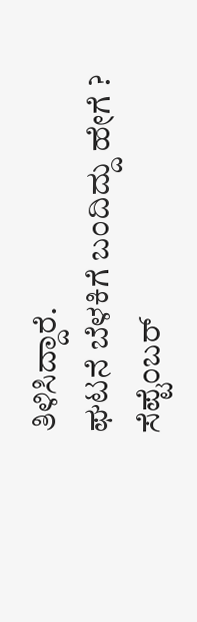ತಿಳಿಸಿದ್ದಾರೆ.
ಘಟನೆ ಬೆಳಕಿಗೆ ಬಂದಿದ್ದು ಹೇಗೆ ?
ಸೆಪ್ಟೆಂಬರ್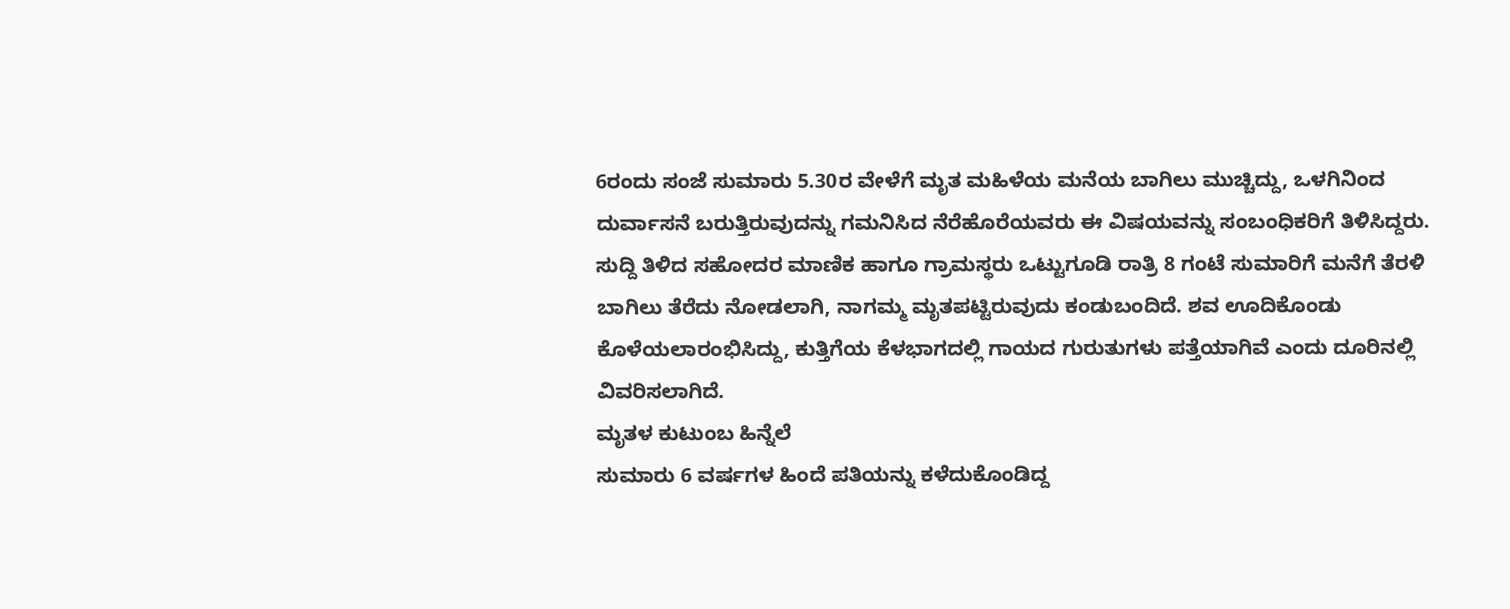6ರಂದು ಸಂಜೆ ಸುಮಾರು 5.30ರ ವೇಳೆಗೆ ಮೃತ ಮಹಿಳೆಯ ಮನೆಯ ಬಾಗಿಲು ಮುಚ್ಚಿದ್ದು, ಒಳಗಿನಿಂದ ದುರ್ವಾಸನೆ ಬರುತ್ತಿರುವುದನ್ನು ಗಮನಿಸಿದ ನೆರೆಹೊರೆಯವರು ಈ ವಿಷಯವನ್ನು ಸಂಬಂಧಿಕರಿಗೆ ತಿಳಿಸಿದ್ದರು. ಸುದ್ದಿ ತಿಳಿದ ಸಹೋದರ ಮಾಣಿಕ ಹಾಗೂ ಗ್ರಾಮಸ್ಥರು ಒಟ್ಟುಗೂಡಿ ರಾತ್ರಿ 8 ಗಂಟೆ ಸುಮಾರಿಗೆ ಮನೆಗೆ ತೆರಳಿ ಬಾಗಿಲು ತೆರೆದು ನೋಡಲಾಗಿ, ನಾಗಮ್ಮ ಮೃತಪಟ್ಟಿರುವುದು ಕಂಡುಬಂದಿದೆ. ಶವ ಊದಿಕೊಂಡು ಕೊಳೆಯಲಾರಂಭಿಸಿದ್ದು, ಕುತ್ತಿಗೆಯ ಕೆಳಭಾಗದಲ್ಲಿ ಗಾಯದ ಗುರುತುಗಳು ಪತ್ತೆಯಾಗಿವೆ ಎಂದು ದೂರಿನಲ್ಲಿ ವಿವರಿಸಲಾಗಿದೆ.
ಮೃತಳ ಕುಟುಂಬ ಹಿನ್ನೆಲೆ
ಸುಮಾರು 6 ವರ್ಷಗಳ ಹಿಂದೆ ಪತಿಯನ್ನು ಕಳೆದುಕೊಂಡಿದ್ದ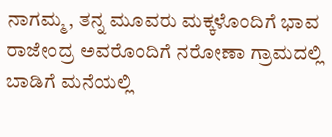ನಾಗಮ್ಮ, ತನ್ನ ಮೂವರು ಮಕ್ಕಳೊಂದಿಗೆ ಭಾವ ರಾಜೇಂದ್ರ ಅವರೊಂದಿಗೆ ನರೋಣಾ ಗ್ರಾಮದಲ್ಲಿ ಬಾಡಿಗೆ ಮನೆಯಲ್ಲಿ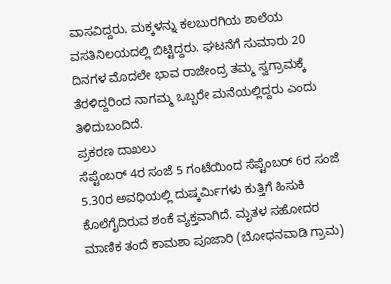ವಾಸವಿದ್ದರು. ಮಕ್ಕಳನ್ನು ಕಲಬುರಗಿಯ ಶಾಲೆಯ ವಸತಿನಿಲಯದಲ್ಲಿ ಬಿಟ್ಟಿದ್ದರು. ಘಟನೆಗೆ ಸುಮಾರು 20 ದಿನಗಳ ಮೊದಲೇ ಭಾವ ರಾಜೇಂದ್ರ ತಮ್ಮ ಸ್ವಗ್ರಾಮಕ್ಕೆ ತೆರಳಿದ್ದರಿಂದ ನಾಗಮ್ಮ ಒಬ್ಬರೇ ಮನೆಯಲ್ಲಿದ್ದರು ಎಂದು ತಿಳಿದುಬಂದಿದೆ.
ಪ್ರಕರಣ ದಾಖಲು
ಸೆಪ್ಟೆಂಬರ್ 4ರ ಸಂಜೆ 5 ಗಂಟೆಯಿಂದ ಸೆಪ್ಟೆಂಬರ್ 6ರ ಸಂಜೆ 5.30ರ ಅವಧಿಯಲ್ಲಿ ದುಷ್ಕರ್ಮಿಗಳು ಕುತ್ತಿಗೆ ಹಿಸುಕಿ ಕೊಲೆಗೈದಿರುವ ಶಂಕೆ ವ್ಯಕ್ತವಾಗಿದೆ. ಮೃತಳ ಸಹೋದರ ಮಾಣಿಕ ತಂದೆ ಕಾಮಶಾ ಪೂಜಾರಿ (ಬೋಧನವಾಡಿ ಗ್ರಾಮ)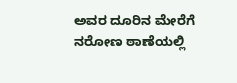ಅವರ ದೂರಿನ ಮೇರೆಗೆ ನರೋಣ ಠಾಣೆಯಲ್ಲಿ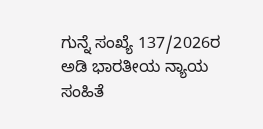ಗುನ್ನೆ ಸಂಖ್ಯೆ 137/2026ರ ಅಡಿ ಭಾರತೀಯ ನ್ಯಾಯ ಸಂಹಿತೆ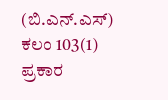(ಬಿ.ಎನ್.ಎಸ್) ಕಲಂ 103(1) ಪ್ರಕಾರ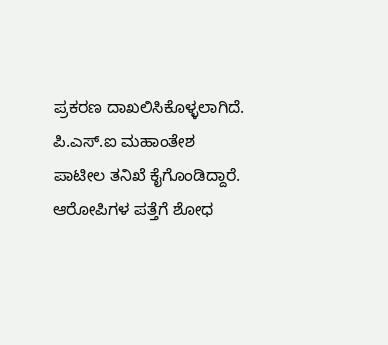ಪ್ರಕರಣ ದಾಖಲಿಸಿಕೊಳ್ಳಲಾಗಿದೆ. ಪಿ.ಎಸ್.ಐ ಮಹಾಂತೇಶ ಪಾಟೀಲ ತನಿಖೆ ಕೈಗೊಂಡಿದ್ದಾರೆ. ಆರೋಪಿಗಳ ಪತ್ತೆಗೆ ಶೋಧ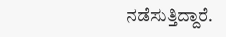ನಡೆಸುತ್ತಿದ್ದಾರೆ.